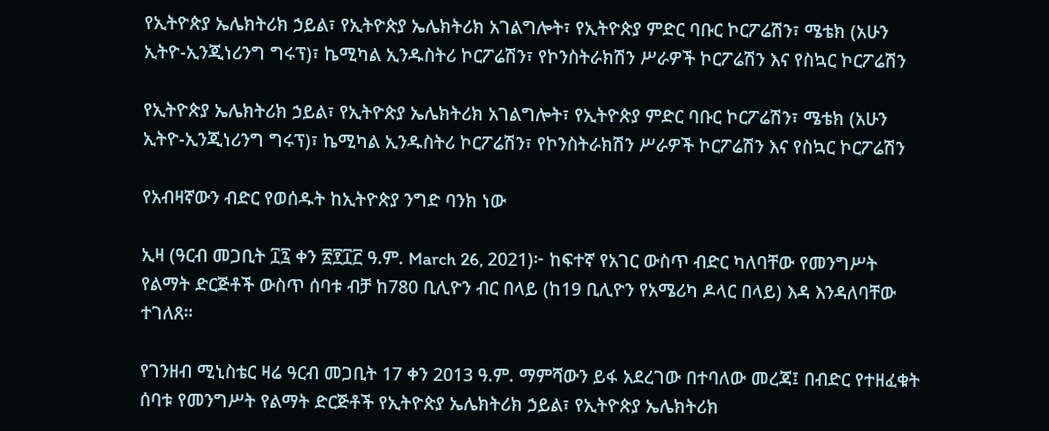የኢትዮጵያ ኤሌክትሪክ ኃይል፣ የኢትዮጵያ ኤሌክትሪክ አገልግሎት፣ የኢትዮጵያ ምድር ባቡር ኮርፖሬሽን፣ ሜቴክ (አሁን ኢትዮ-ኢንጂነሪንግ ግሩፕ)፣ ኬሚካል ኢንዱስትሪ ኮርፖሬሽን፣ የኮንስትራክሽን ሥራዎች ኮርፖሬሽን እና የስኳር ኮርፖሬሽን

የኢትዮጵያ ኤሌክትሪክ ኃይል፣ የኢትዮጵያ ኤሌክትሪክ አገልግሎት፣ የኢትዮጵያ ምድር ባቡር ኮርፖሬሽን፣ ሜቴክ (አሁን ኢትዮ-ኢንጂነሪንግ ግሩፕ)፣ ኬሚካል ኢንዱስትሪ ኮርፖሬሽን፣ የኮንስትራክሽን ሥራዎች ኮርፖሬሽን እና የስኳር ኮርፖሬሽን

የአብዛኛውን ብድር የወሰዱት ከኢትዮጵያ ንግድ ባንክ ነው

ኢዛ (ዓርብ መጋቢት ፲፯ ቀን ፳፻፲፫ ዓ.ም. March 26, 2021)፦ ከፍተኛ የአገር ውስጥ ብድር ካለባቸው የመንግሥት የልማት ድርጅቶች ውስጥ ሰባቱ ብቻ ከ780 ቢሊዮን ብር በላይ (ከ19 ቢሊዮን የአሜሪካ ዶላር በላይ) እዳ እንዳለባቸው ተገለጸ።

የገንዘብ ሚኒስቴር ዛሬ ዓርብ መጋቢት 17 ቀን 2013 ዓ.ም. ማምሻውን ይፋ አደረገው በተባለው መረጃ፤ በብድር የተዘፈቁት ሰባቱ የመንግሥት የልማት ድርጅቶች የኢትዮጵያ ኤሌክትሪክ ኃይል፣ የኢትዮጵያ ኤሌክትሪክ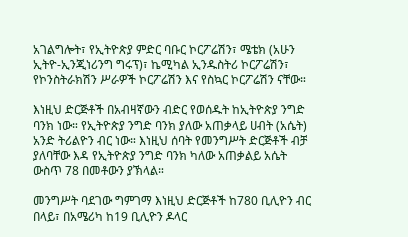አገልግሎት፣ የኢትዮጵያ ምድር ባቡር ኮርፖሬሽን፣ ሜቴክ (አሁን ኢትዮ-ኢንጂነሪንግ ግሩፕ)፣ ኬሚካል ኢንዱስትሪ ኮርፖሬሽን፣ የኮንስትራክሽን ሥራዎች ኮርፖሬሽን እና የስኳር ኮርፖሬሽን ናቸው።

እነዚህ ድርጅቶች በአብዛኛውን ብድር የወሰዱት ከኢትዮጵያ ንግድ ባንክ ነው። የኢትዮጵያ ንግድ ባንክ ያለው አጠቃላይ ሀብት (አሴት) አንድ ትሪልዮን ብር ነው። እነዚህ ሰባት የመንግሥት ድርጅቶች ብቻ ያለባቸው እዳ የኢትዮጵያ ንግድ ባንክ ካለው አጠቃልይ አሴት ውስጥ 78 በመቶውን ያኽላል።

መንግሥት ባደገው ግምገማ እነዚህ ድርጅቶች ከ780 ቢሊዮን ብር በላይ፣ በአሜሪካ ከ19 ቢሊዮን ዶላር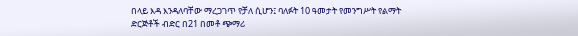በላይ እዳ እንዳለባቸው ማረጋገጥ የቻለ ሲሆን፤ ባለፉት 10 ዓመታት የመንግሥት የልማት ድርጅቶች ብድር በ21 በመቶ ጭማሪ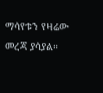ማሳየቱን የዛሬው መረጃ ያሳያል።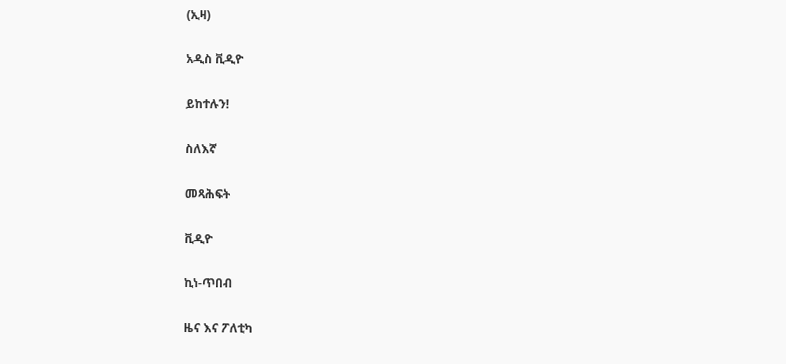(ኢዛ)

አዲስ ቪዲዮ

ይከተሉን!

ስለእኛ

መጻሕፍት

ቪዲዮ

ኪነ-ጥበብ

ዜና እና ፖለቲካ